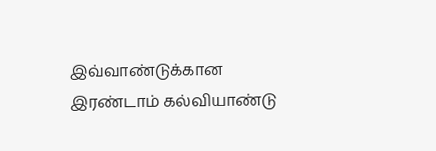இவ்வாண்டுக்கான இரண்டாம் கல்வியாண்டு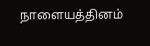நாளையத்தினம்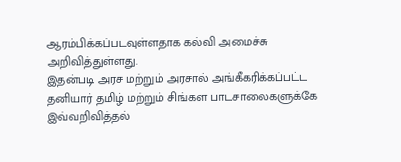ஆரம்பிக்கப்படவுள்ளதாக கல்வி அமைச்சு அறிவித்துள்ளது.
இதன்படி அரச மற்றும் அரசால் அங்கீகரிக்கப்பட்ட தனியார் தமிழ் மற்றும் சிங்கள பாடசாலைகளுக்கே இவ்வறிவித்தல்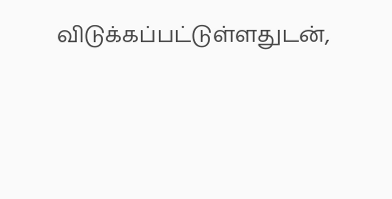விடுக்கப்பட்டுள்ளதுடன்,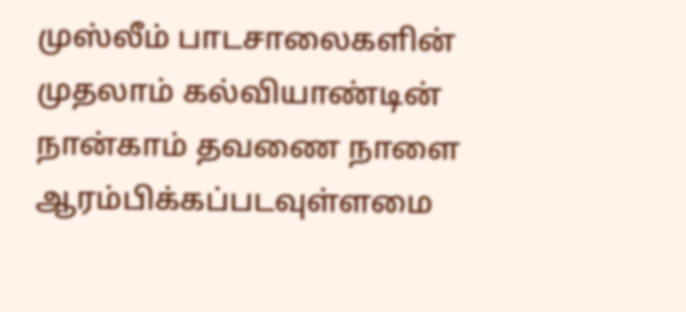முஸ்லீம் பாடசாலைகளின் முதலாம் கல்வியாண்டின் நான்காம் தவணை நாளை ஆரம்பிக்கப்படவுள்ளமை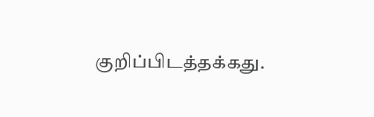குறிப்பிடத்தக்கது.